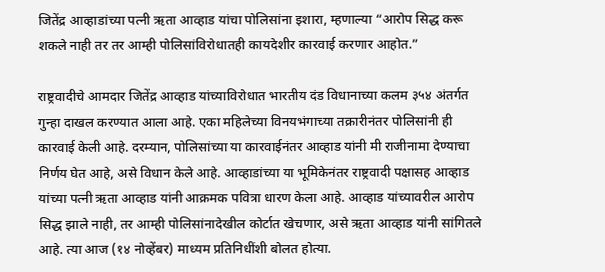जितेंद्र आव्हाडांच्या पत्नी ऋता आव्हाड यांचा पोलिसांना इशारा, म्हणाल्या “आरोप सिद्ध करू शकले नाही तर तर आम्ही पोलिसांविरोधातही कायदेशीर कारवाई करणार आहोत.”

राष्ट्रवादीचे आमदार जितेंद्र आव्हाड यांच्याविरोधात भारतीय दंड विधानाच्या कलम ३५४ अंतर्गत गुन्हा दाखल करण्यात आला आहे. एका महिलेच्या विनयभंगाच्या तक्रारीनंतर पोलिसांनी ही कारवाई केली आहे. दरम्यान, पोलिसांच्या या कारवाईनंतर आव्हाड यांनी मी राजीनामा देण्याचा निर्णय घेत आहे, असे विधान केले आहे. आव्हाडांच्या या भूमिकेनंतर राष्ट्रवादी पक्षासह आव्हाड यांच्या पत्नी ऋता आव्हाड यांनी आक्रमक पवित्रा धारण केला आहे. आव्हाड यांच्यावरील आरोप सिद्ध झाले नाही, तर आम्ही पोलिसांनादेखील कोर्टात खेचणार, असे ऋता आव्हाड यांनी सांगितले आहे. त्या आज (१४ नोव्हेंबर) माध्यम प्रतिनिधींशी बोलत होत्या.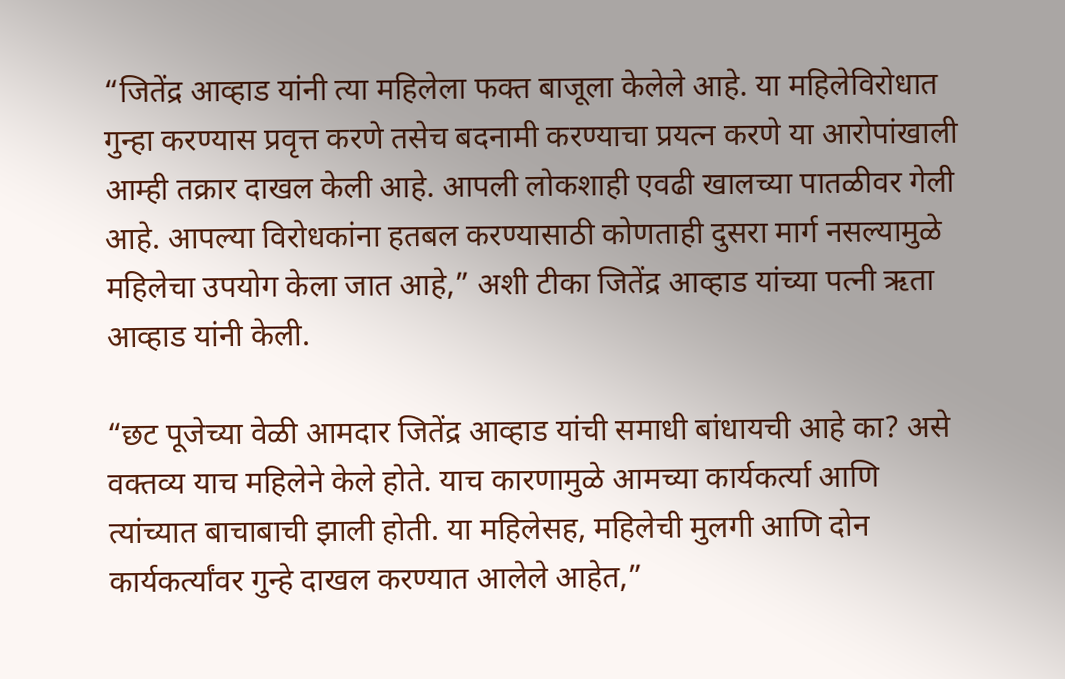“जितेंद्र आव्हाड यांनी त्या महिलेला फक्त बाजूला केलेले आहे. या महिलेविरोधात गुन्हा करण्यास प्रवृत्त करणे तसेच बदनामी करण्याचा प्रयत्न करणे या आरोपांखाली आम्ही तक्रार दाखल केली आहे. आपली लोकशाही एवढी खालच्या पातळीवर गेली आहे. आपल्या विरोधकांना हतबल करण्यासाठी कोणताही दुसरा मार्ग नसल्यामुळे महिलेचा उपयोग केला जात आहे,” अशी टीका जितेंद्र आव्हाड यांच्या पत्नी ऋता आव्हाड यांनी केली.

“छट पूजेच्या वेळी आमदार जितेंद्र आव्हाड यांची समाधी बांधायची आहे का? असे वक्तव्य याच महिलेने केले होते. याच कारणामुळे आमच्या कार्यकर्त्या आणि त्यांच्यात बाचाबाची झाली होती. या महिलेसह, महिलेची मुलगी आणि दोन कार्यकर्त्यांवर गुन्हे दाखल करण्यात आलेले आहेत,”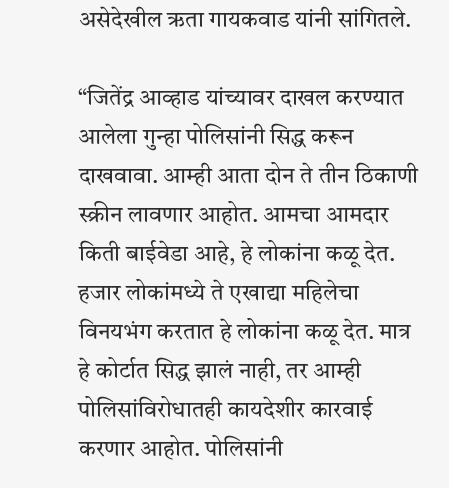असेदेखील ऋता गायकवाड यांनी सांगितले.

“जितेंद्र आव्हाड यांच्यावर दाखल करण्यात आलेला गुन्हा पोलिसांनी सिद्ध करून दाखवावा. आम्ही आता दोन ते तीन ठिकाणी स्क्रीन लावणार आहोत. आमचा आमदार किती बाईवेडा आहे, हे लोकांना कळू देत. हजार लोकांमध्ये ते एखाद्या महिलेचा विनयभंग करतात हे लोकांना कळू देत. मात्र हे कोर्टात सिद्ध झालं नाही, तर आम्ही पोलिसांविरोधातही कायदेशीर कारवाई करणार आहोत. पोलिसांनी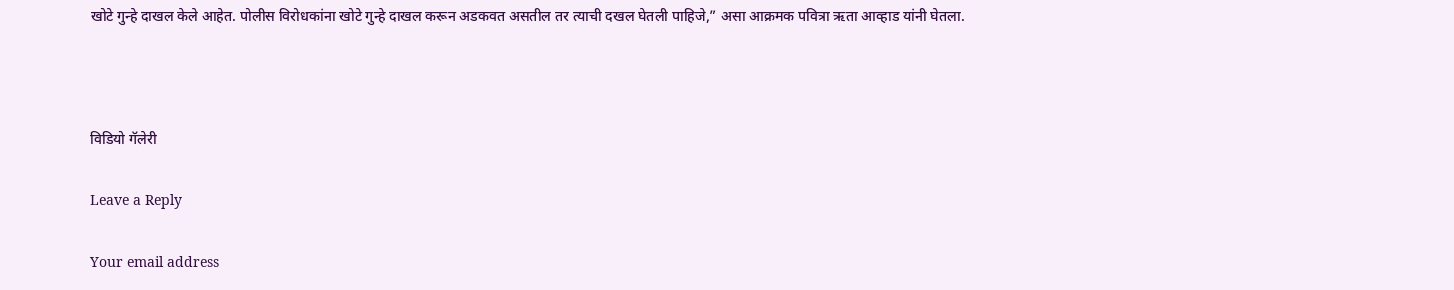खोटे गुन्हे दाखल केले आहेत. पोलीस विरोधकांना खोटे गुन्हे दाखल करून अडकवत असतील तर त्याची दखल घेतली पाहिजे,” असा आक्रमक पवित्रा ऋता आव्हाड यांनी घेतला.



विडियो गॅलेरी

Leave a Reply

Your email address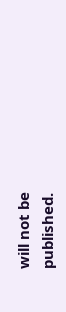will not be published.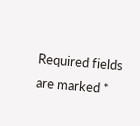Required fields are marked *